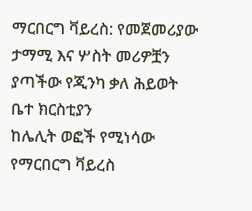ማርበርግ ቫይረስ: የመጀመሪያው ታማሚ እና ሦስት መሪዎቿን ያጣችው የጂንካ ቃለ ሕይወት ቤተ ክርስቲያን
ከሌሊት ወፎች የሚነሳው የማርበርግ ቫይረስ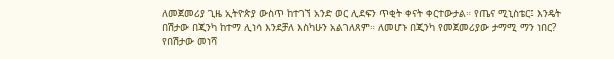ለመጀመሪያ ጊዜ ኢትዮጵያ ውስጥ ከተገኘ አንድ ወር ሊደፍን ጥቂት ቀናት ቀርተውታል። የጤና ሚኒስቴር፤ እንዴት በሽታው በጂንካ ከተማ ሊነሳ እንደቻለ እስካሁን አልገለጸም። ለመሆኑ በጂንካ የመጀመሪያው ታማሚ ማን ነበር? የበሽታው መነሻ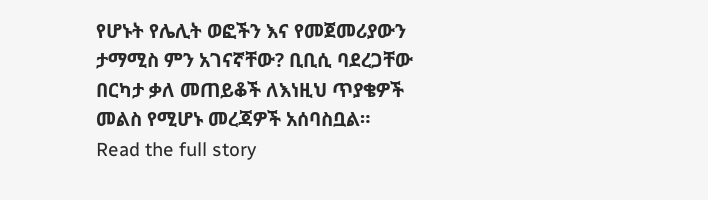የሆኑት የሌሊት ወፎችን እና የመጀመሪያውን ታማሚስ ምን አገናኛቸው? ቢቢሲ ባደረጋቸው በርካታ ቃለ መጠይቆች ለእነዚህ ጥያቄዎች መልስ የሚሆኑ መረጃዎች አሰባስቧል።
Read the full story